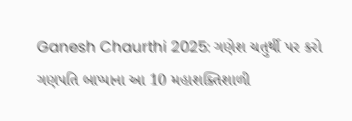Ganesh Chaurthi 2025: ગણેશ ચતુર્થી પર કરો ગણપતિ બાપ્પાના આ 10 મહાશક્તિશાળી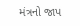મંત્રનો જાપ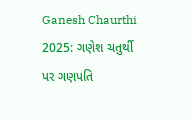Ganesh Chaurthi 2025: ગણેશ ચતુર્થી પર ગણપતિ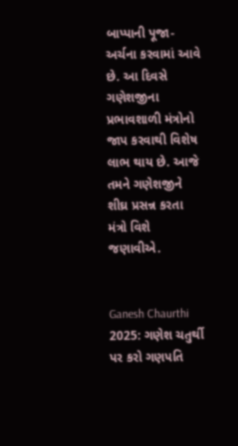બાપ્પાની પૂજા-અર્ચના કરવામાં આવે છે. આ દિવસે ગણેશજીના પ્રભાવશાળી મંત્રોનો જાપ કરવાથી વિશેષ લાભ થાય છે. આજે તમને ગણેશજીને શીઘ્ર પ્રસન્ન કરતા મંત્રો વિશે જણાવીએ.


Ganesh Chaurthi 2025: ગણેશ ચતુર્થી પર કરો ગણપતિ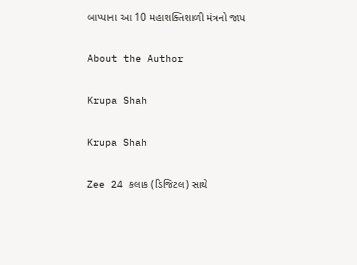બાપ્પાના આ 10 મહાશક્તિશાળી મંત્રનો જાપ

About the Author

Krupa Shah

Krupa Shah

Zee 24 કલાક (ડિજિટલ) સાથે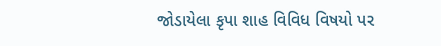જોડાયેલા કૃપા શાહ વિવિધ વિષયો પર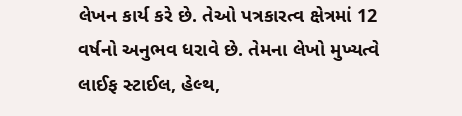લેખન કાર્ય કરે છે. તેઓ પત્રકારત્વ ક્ષેત્રમાં 12 વર્ષનો અનુભવ ધરાવે છે. તેમના લેખો મુખ્યત્વે લાઈફ સ્ટાઈલ, હેલ્થ,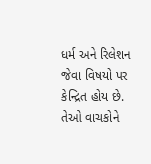ધર્મ અને રિલેશન જેવા વિષયો પર કેન્દ્રિત હોય છે. તેઓ વાચકોને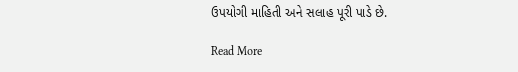ઉપયોગી માહિતી અને સલાહ પૂરી પાડે છે.

Read More